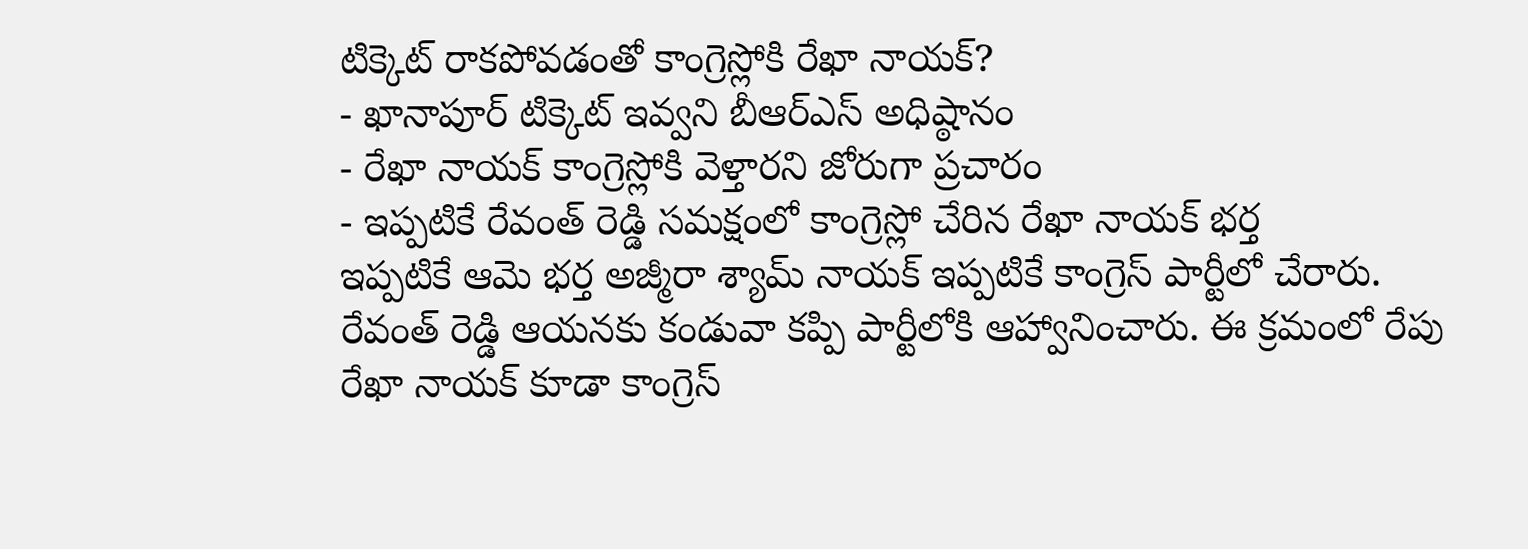టిక్కెట్ రాకపోవడంతో కాంగ్రెస్లోకి రేఖా నాయక్?
- ఖానాపూర్ టిక్కెట్ ఇవ్వని బీఆర్ఎస్ అధిష్ఠానం
- రేఖా నాయక్ కాంగ్రెస్లోకి వెళ్తారని జోరుగా ప్రచారం
- ఇప్పటికే రేవంత్ రెడ్డి సమక్షంలో కాంగ్రెస్లో చేరిన రేఖా నాయక్ భర్త
ఇప్పటికే ఆమె భర్త అజ్మీరా శ్యామ్ నాయక్ ఇప్పటికే కాంగ్రెస్ పార్టీలో చేరారు. రేవంత్ రెడ్డి ఆయనకు కండువా కప్పి పార్టీలోకి ఆహ్వానించారు. ఈ క్రమంలో రేపు రేఖా నాయక్ కూడా కాంగ్రెస్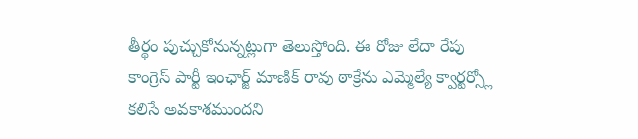తీర్థం పుచ్చుకోనున్నట్లుగా తెలుస్తోంది. ఈ రోజు లేదా రేపు కాంగ్రెస్ పార్టీ ఇంఛార్జ్ మాణిక్ రావు ఠాక్రేను ఎమ్మెల్యే క్వార్టర్స్లో కలిసే అవకాశముందని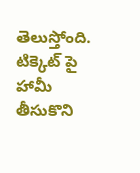తెలుస్తోంది. టిక్కెట్ పై హామీ తీసుకొని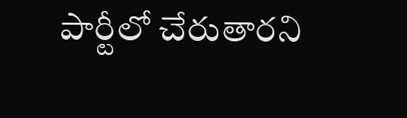పార్టీలో చేరుతారని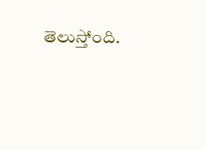తెలుస్తోంది.